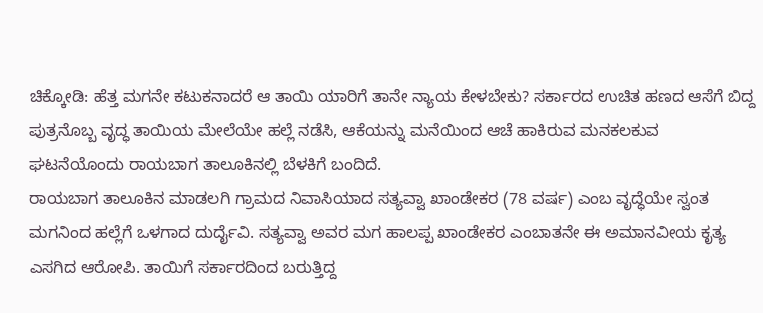ಚಿಕ್ಕೋಡಿ: ಹೆತ್ತ ಮಗನೇ ಕಟುಕನಾದರೆ ಆ ತಾಯಿ ಯಾರಿಗೆ ತಾನೇ ನ್ಯಾಯ ಕೇಳಬೇಕು? ಸರ್ಕಾರದ ಉಚಿತ ಹಣದ ಆಸೆಗೆ ಬಿದ್ದ ಪುತ್ರನೊಬ್ಬ ವೃದ್ಧ ತಾಯಿಯ ಮೇಲೆಯೇ ಹಲ್ಲೆ ನಡೆಸಿ, ಆಕೆಯನ್ನು ಮನೆಯಿಂದ ಆಚೆ ಹಾಕಿರುವ ಮನಕಲಕುವ ಘಟನೆಯೊಂದು ರಾಯಬಾಗ ತಾಲೂಕಿನಲ್ಲಿ ಬೆಳಕಿಗೆ ಬಂದಿದೆ.
ರಾಯಬಾಗ ತಾಲೂಕಿನ ಮಾಡಲಗಿ ಗ್ರಾಮದ ನಿವಾಸಿಯಾದ ಸತ್ಯವ್ವಾ ಖಾಂಡೇಕರ (78 ವರ್ಷ) ಎಂಬ ವೃದ್ಧೆಯೇ ಸ್ವಂತ ಮಗನಿಂದ ಹಲ್ಲೆಗೆ ಒಳಗಾದ ದುರ್ದೈವಿ. ಸತ್ಯವ್ವಾ ಅವರ ಮಗ ಹಾಲಪ್ಪ ಖಾಂಡೇಕರ ಎಂಬಾತನೇ ಈ ಅಮಾನವೀಯ ಕೃತ್ಯ ಎಸಗಿದ ಆರೋಪಿ. ತಾಯಿಗೆ ಸರ್ಕಾರದಿಂದ ಬರುತ್ತಿದ್ದ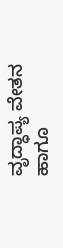ವೃದ್ಧಾಪ್ಯ ವೇತನ ಹಾಗೂ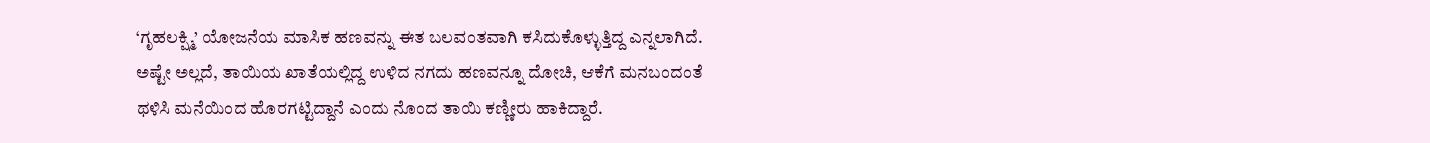‘ಗೃಹಲಕ್ಷ್ಮಿ’ ಯೋಜನೆಯ ಮಾಸಿಕ ಹಣವನ್ನು ಈತ ಬಲವಂತವಾಗಿ ಕಸಿದುಕೊಳ್ಳುತ್ತಿದ್ದ ಎನ್ನಲಾಗಿದೆ. ಅಷ್ಟೇ ಅಲ್ಲದೆ, ತಾಯಿಯ ಖಾತೆಯಲ್ಲಿದ್ದ ಉಳಿದ ನಗದು ಹಣವನ್ನೂ ದೋಚಿ, ಆಕೆಗೆ ಮನಬಂದಂತೆ ಥಳಿಸಿ ಮನೆಯಿಂದ ಹೊರಗಟ್ಟಿದ್ದಾನೆ ಎಂದು ನೊಂದ ತಾಯಿ ಕಣ್ಣೀರು ಹಾಕಿದ್ದಾರೆ.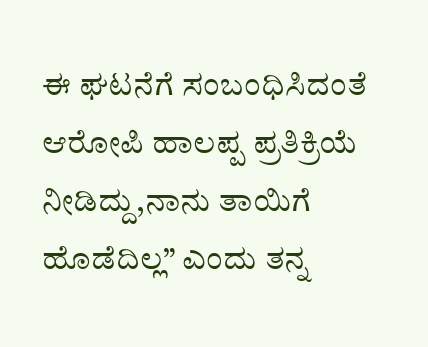ಈ ಘಟನೆಗೆ ಸಂಬಂಧಿಸಿದಂತೆ ಆರೋಪಿ ಹಾಲಪ್ಪ ಪ್ರತಿಕ್ರಿಯೆ ನೀಡಿದ್ದು,ನಾನು ತಾಯಿಗೆ ಹೊಡೆದಿಲ್ಲ” ಎಂದು ತನ್ನ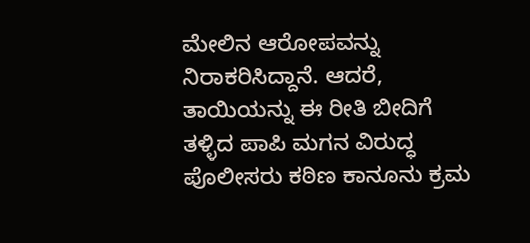ಮೇಲಿನ ಆರೋಪವನ್ನು ನಿರಾಕರಿಸಿದ್ದಾನೆ. ಆದರೆ, ತಾಯಿಯನ್ನು ಈ ರೀತಿ ಬೀದಿಗೆ ತಳ್ಳಿದ ಪಾಪಿ ಮಗನ ವಿರುದ್ಧ ಪೊಲೀಸರು ಕಠಿಣ ಕಾನೂನು ಕ್ರಮ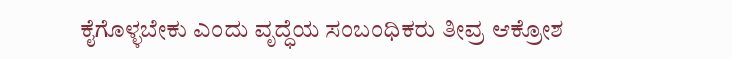ಕೈಗೊಳ್ಳಬೇಕು ಎಂದು ವೃದ್ಧೆಯ ಸಂಬಂಧಿಕರು ತೀವ್ರ ಆಕ್ರೋಶ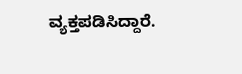ವ್ಯಕ್ತಪಡಿಸಿದ್ದಾರೆ.